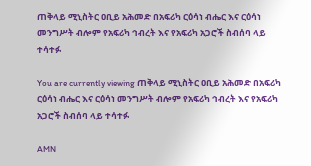ጠቅላይ ሚኒስትር ዐቢይ አሕመድ በአፍሪካ ርዕሳነ ብሔር እና ርዕሳነ መንግሥት ብሎም የአፍሪካ ኅብረት እና የአፍሪካ አጋሮች ስብሰባ ላይ ተሳተፉ

You are currently viewing ጠቅላይ ሚኒስትር ዐቢይ አሕመድ በአፍሪካ ርዕሳነ ብሔር እና ርዕሳነ መንግሥት ብሎም የአፍሪካ ኅብረት እና የአፍሪካ አጋሮች ስብሰባ ላይ ተሳተፉ

AMN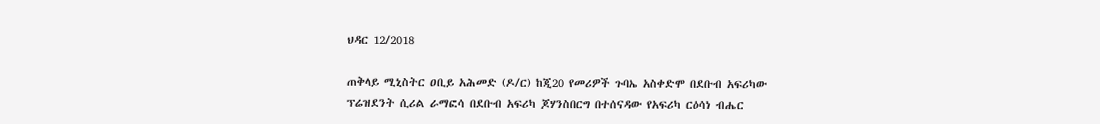ህዳር 12/2018

ጠቅላይ ሚኒስትር ዐቢይ አሕመድ (ዶ/ር) ከጂ20 የመሪዎች ጉባኤ አስቀድሞ በደቡብ አፍሪካው ፕሬዝደንት ሲሪል ራማፎሳ በደቡብ አፍሪካ ጆሃንስበርግ በተሰናዳው የአፍሪካ ርዕሳነ ብሔር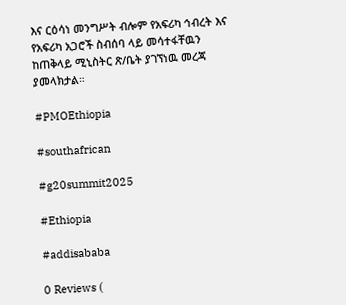እና ርዕሳነ መንግሥት ብሎም የአፍሪካ ኅብረት እና የአፍሪካ አጋሮች ስብሰባ ላይ መሳተፋቸዉን ከጠቅላይ ሚኒስትር ጽ/ቤት ያገኘነዉ መረጃ ያመላክታል።

#PMOEthiopia

#southafrican

#g20summit2025

#Ethiopia

#addisababa

0 Reviews (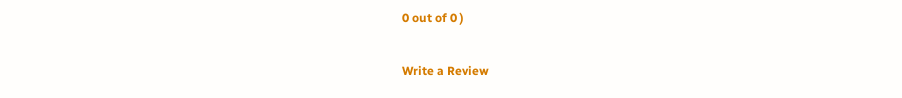0 out of 0 )

Write a Review